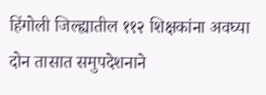हिंगोली जिल्ह्यातील ११२ शिक्षकांना अवघ्या दोन तासात समुपदेशनाने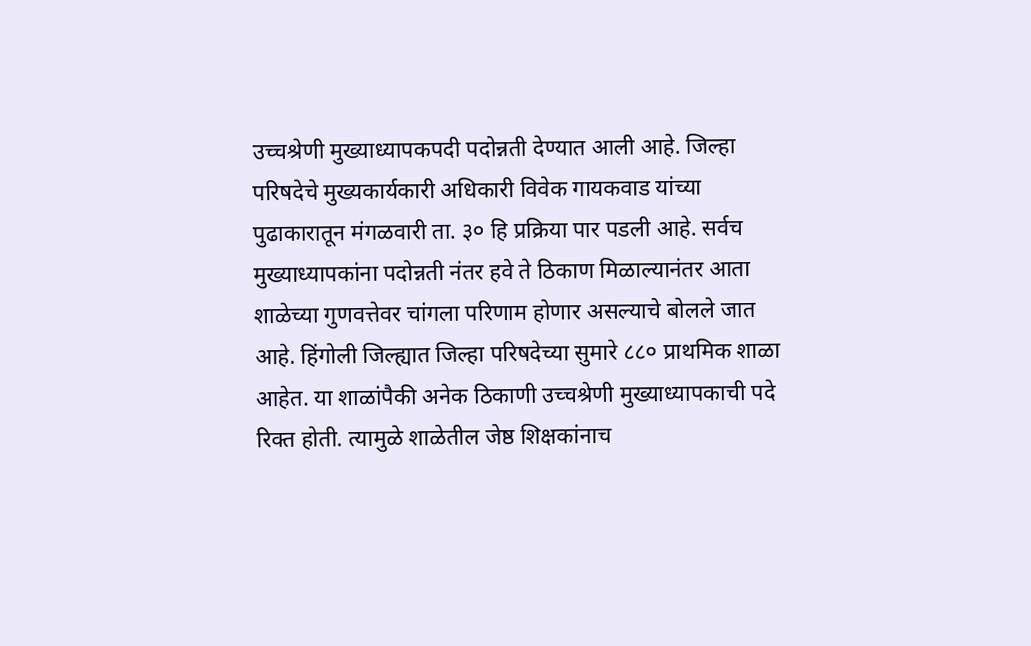उच्चश्रेणी मुख्याध्यापकपदी पदोन्नती देण्यात आली आहे. जिल्हा परिषदेचे मुख्यकार्यकारी अधिकारी विवेक गायकवाड यांच्या पुढाकारातून मंगळवारी ता. ३० हि प्रक्रिया पार पडली आहे. सर्वच मुख्याध्यापकांना पदोन्नती नंतर हवे ते ठिकाण मिळाल्यानंतर आता शाळेच्या गुणवत्तेवर चांगला परिणाम होणार असल्याचे बोलले जात आहे. हिंगोली जिल्ह्यात जिल्हा परिषदेच्या सुमारे ८८० प्राथमिक शाळा आहेत. या शाळांपैकी अनेक ठिकाणी उच्चश्रेणी मुख्याध्यापकाची पदे रिक्त होती. त्यामुळे शाळेतील जेष्ठ शिक्षकांनाच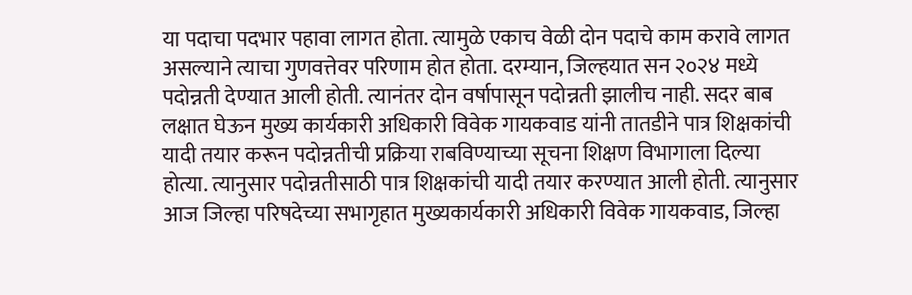या पदाचा पदभार पहावा लागत होता. त्यामुळे एकाच वेळी दोन पदाचे काम करावे लागत असल्याने त्याचा गुणवत्तेवर परिणाम होत होता. दरम्यान, जिल्हयात सन २०२४ मध्ये पदोन्नती देण्यात आली होती. त्यानंतर दोन वर्षापासून पदोन्नती झालीच नाही. सदर बाब लक्षात घेऊन मुख्य कार्यकारी अधिकारी विवेक गायकवाड यांनी तातडीने पात्र शिक्षकांची यादी तयार करून पदोन्नतीची प्रक्रिया राबविण्याच्या सूचना शिक्षण विभागाला दिल्या होत्या. त्यानुसार पदोन्नतीसाठी पात्र शिक्षकांची यादी तयार करण्यात आली होती. त्यानुसार आज जिल्हा परिषदेच्या सभागृहात मुख्यकार्यकारी अधिकारी विवेक गायकवाड, जिल्हा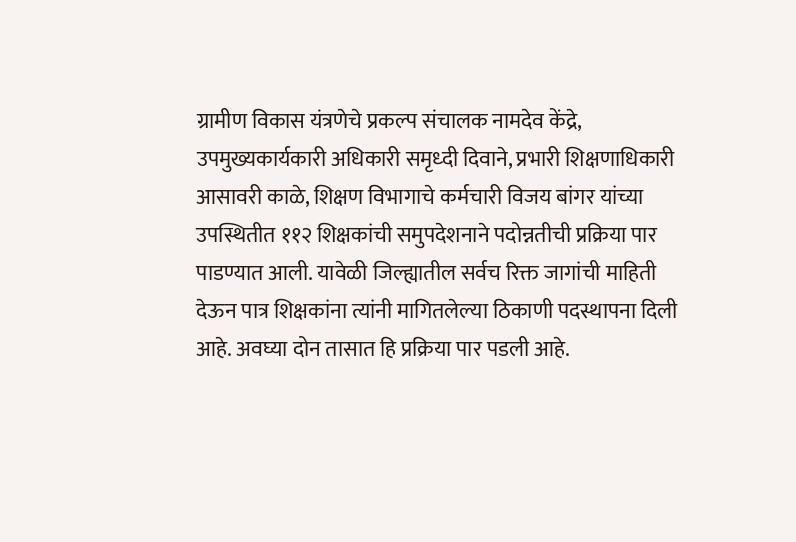ग्रामीण विकास यंत्रणेचे प्रकल्प संचालक नामदेव केंद्रे, उपमुख्यकार्यकारी अधिकारी समृध्दी दिवाने, प्रभारी शिक्षणाधिकारी आसावरी काळे, शिक्षण विभागाचे कर्मचारी विजय बांगर यांच्या उपस्थितीत ११२ शिक्षकांची समुपदेशनाने पदोन्नतीची प्रक्रिया पार पाडण्यात आली. यावेळी जिल्ह्यातील सर्वच रिक्त जागांची माहिती देऊन पात्र शिक्षकांना त्यांनी मागितलेल्या ठिकाणी पदस्थापना दिली आहे. अवघ्या दोन तासात हि प्रक्रिया पार पडली आहे.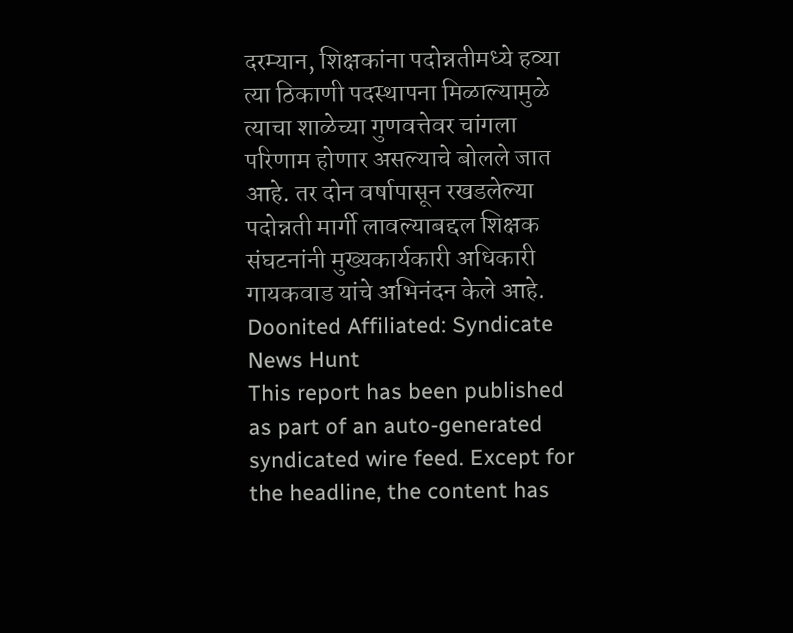दरम्यान, शिक्षकांना पदोन्नतीमध्ये हव्या त्या ठिकाणी पदस्थापना मिळाल्यामुळे त्याचा शाळेच्या गुणवत्तेवर चांगला परिणाम होणार असल्याचे बोलले जात आहे. तर दोन वर्षापासून रखडलेल्या पदोन्नती मार्गी लावल्याबद्दल शिक्षक संघटनांनी मुख्यकार्यकारी अधिकारी गायकवाड यांचे अभिनंदन केले आहे.
Doonited Affiliated: Syndicate News Hunt
This report has been published as part of an auto-generated syndicated wire feed. Except for the headline, the content has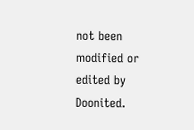not been modified or edited by Doonited.